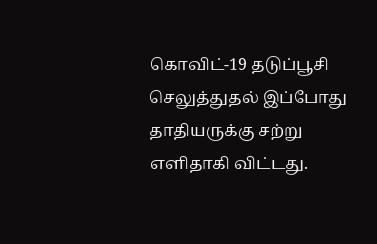கொவிட்-19 தடுப்பூசி செலுத்துதல் இப்போது தாதியருக்கு சற்று எளிதாகி விட்டது.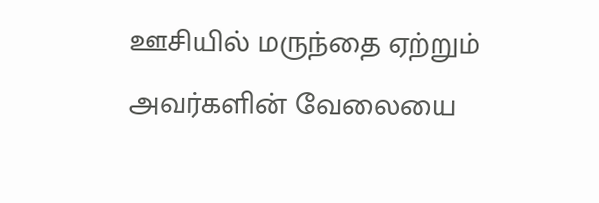ஊசியில் மருந்தை ஏற்றும் அவர்களின் வேலையை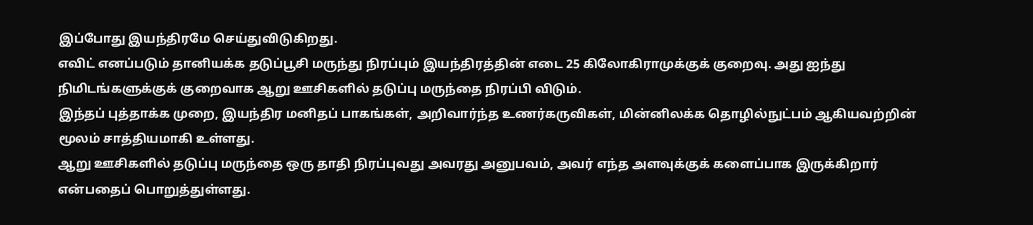இப்போது இயந்திரமே செய்துவிடுகிறது.
எவிட் எனப்படும் தானியக்க தடுப்பூசி மருந்து நிரப்பும் இயந்திரத்தின் எடை 25 கிலோகிராமுக்குக் குறைவு. அது ஐந்து நிமிடங்களுக்குக் குறைவாக ஆறு ஊசிகளில் தடுப்பு மருந்தை நிரப்பி விடும்.
இந்தப் புத்தாக்க முறை, இயந்திர மனிதப் பாகங்கள், அறிவார்ந்த உணர்கருவிகள், மின்னிலக்க தொழில்நுட்பம் ஆகியவற்றின் மூலம் சாத்தியமாகி உள்ளது.
ஆறு ஊசிகளில் தடுப்பு மருந்தை ஒரு தாதி நிரப்புவது அவரது அனுபவம், அவர் எந்த அளவுக்குக் களைப்பாக இருக்கிறார் என்பதைப் பொறுத்துள்ளது.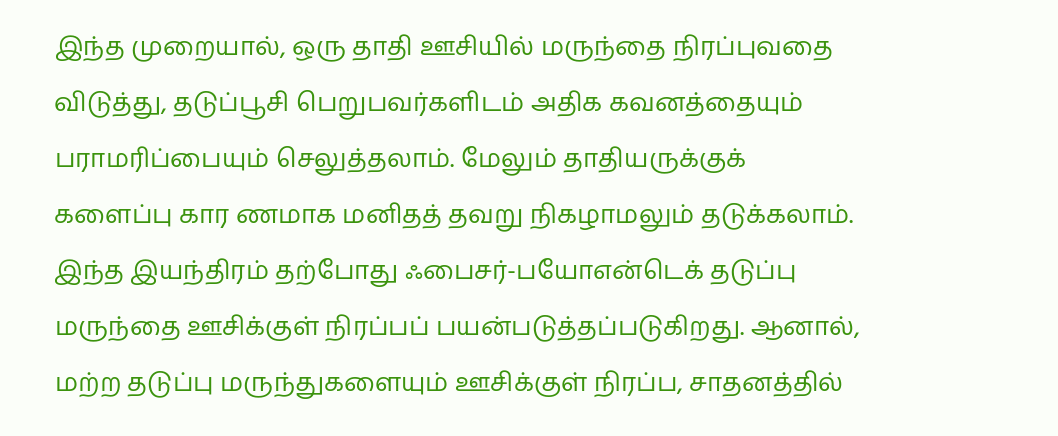இந்த முறையால், ஒரு தாதி ஊசியில் மருந்தை நிரப்புவதை விடுத்து, தடுப்பூசி பெறுபவர்களிடம் அதிக கவனத்தையும் பராமரிப்பையும் செலுத்தலாம். மேலும் தாதியருக்குக் களைப்பு கார ணமாக மனிதத் தவறு நிகழாமலும் தடுக்கலாம்.
இந்த இயந்திரம் தற்போது ஃபைசர்-பயோஎன்டெக் தடுப்பு மருந்தை ஊசிக்குள் நிரப்பப் பயன்படுத்தப்படுகிறது. ஆனால், மற்ற தடுப்பு மருந்துகளையும் ஊசிக்குள் நிரப்ப, சாதனத்தில்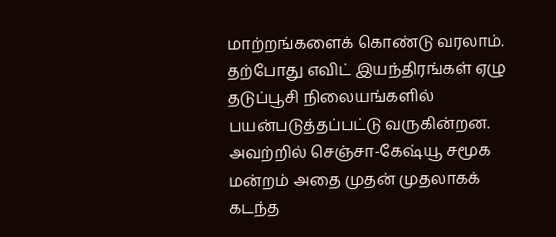மாற்றங்களைக் கொண்டு வரலாம்.
தற்போது எவிட் இயந்திரங்கள் ஏழு தடுப்பூசி நிலையங்களில் பயன்படுத்தப்பட்டு வருகின்றன.
அவற்றில் செஞ்சா-கேஷ்யூ சமூக மன்றம் அதை முதன் முதலாகக் கடந்த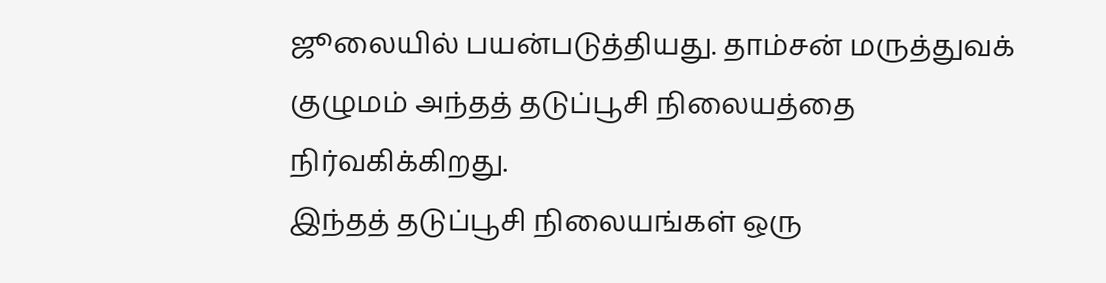ஜூலையில் பயன்படுத்தியது. தாம்சன் மருத்துவக் குழுமம் அந்தத் தடுப்பூசி நிலையத்தை நிர்வகிக்கிறது.
இந்தத் தடுப்பூசி நிலையங்கள் ஒரு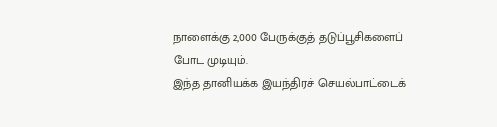நாளைக்கு 2,000 பேருக்குத் தடுப்பூசிகளைப் போட முடியும்.
இந்த தானியக்க இயந்திரச் செயல்பாட்டைக்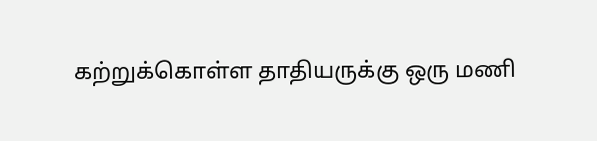கற்றுக்கொள்ள தாதியருக்கு ஒரு மணி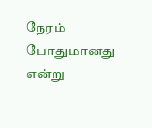நேரம் போதுமானது என்று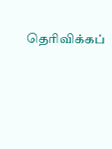தெரிவிக்கப்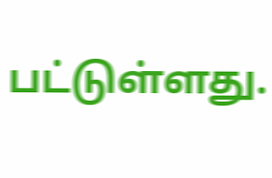பட்டுள்ளது.